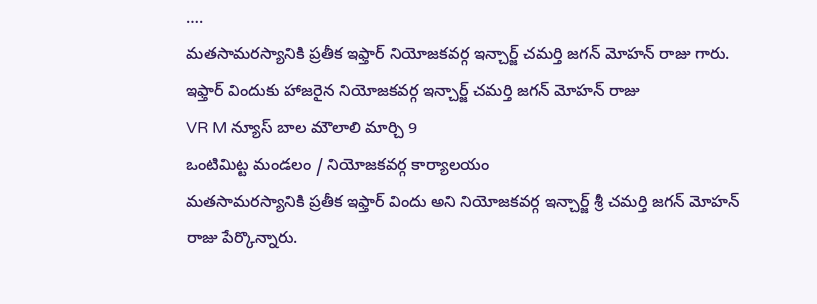….
మతసామరస్యానికి ప్రతీక ఇఫ్తార్ నియోజకవర్గ ఇన్చార్జ్ చమర్తి జగన్ మోహన్ రాజు గారు.
ఇఫ్తార్ విందుకు హాజరైన నియోజకవర్గ ఇన్చార్జ్ చమర్తి జగన్ మోహన్ రాజు
VR M న్యూస్ బాల మౌలాలి మార్చి 9
ఒంటిమిట్ట మండలం / నియోజకవర్గ కార్యాలయం
మతసామరస్యానికి ప్రతీక ఇఫ్తార్ విందు అని నియోజకవర్గ ఇన్చార్జ్ శ్రీ చమర్తి జగన్ మోహన్ రాజు పేర్కొన్నారు.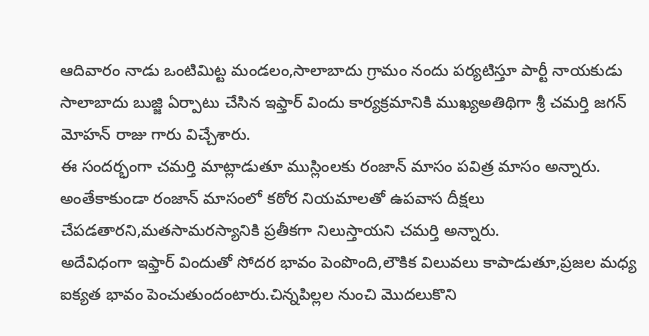ఆదివారం నాడు ఒంటిమిట్ట మండలం,సాలాబాదు గ్రామం నందు పర్యటిస్తూ పార్టీ నాయకుడు సాలాబాదు బుజ్జి ఏర్పాటు చేసిన ఇఫ్తార్ విందు కార్యక్రమానికి ముఖ్యఅతిథిగా శ్రీ చమర్తి జగన్ మోహన్ రాజు గారు విచ్చేశారు.
ఈ సందర్భంగా చమర్తి మాట్లాడుతూ ముస్లింలకు రంజాన్ మాసం పవిత్ర మాసం అన్నారు.
అంతేకాకుండా రంజాన్ మాసంలో కఠోర నియమాలతో ఉపవాస దీక్షలు చేపడతారని,మతసామరస్యానికి ప్రతీకగా నిలుస్తాయని చమర్తి అన్నారు.
అదేవిధంగా ఇఫ్తార్ విందుతో సోదర భావం పెంపొంది,లౌకిక విలువలు కాపాడుతూ,ప్రజల మధ్య ఐక్యత భావం పెంచుతుందంటారు.చిన్నపిల్లల నుంచి మొదలుకొని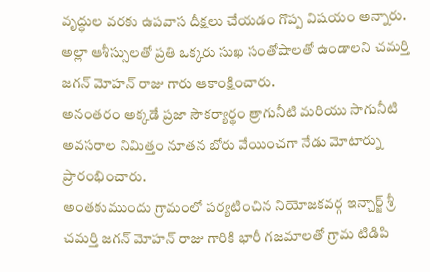వృద్ధుల వరకు ఉపవాస దీక్షలు చేయడం గొప్ప విషయం అన్నారు.
అల్లా ఆశీస్సులతో ప్రతి ఒక్కరు సుఖ సంతోషాలతో ఉండాలని చమర్తి జగన్ మోహన్ రాజు గారు ఆకాంక్షించారు.
అనంతరం అక్కడే ప్రజా సౌకర్యార్థం త్రాగునీటి మరియు సాగునీటి అవసరాల నిమిత్తం నూతన బోరు వేయించగా నేడు మోటార్ను ప్రారంభించారు.
అంతకుముందు గ్రామంలో పర్యటించిన నియోజకవర్గ ఇన్చార్జ్ శ్రీ చమర్తి జగన్ మోహన్ రాజు గారికి భారీ గజమాలతో గ్రామ టిడిపి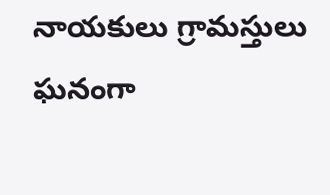నాయకులు గ్రామస్తులు ఘనంగా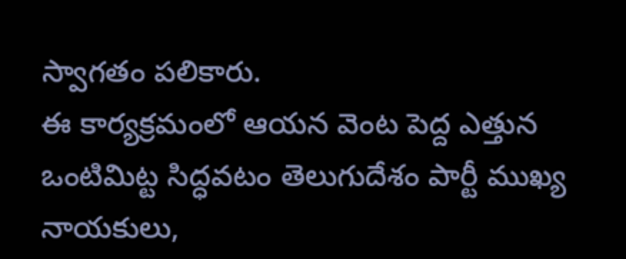స్వాగతం పలికారు.
ఈ కార్యక్రమంలో ఆయన వెంట పెద్ద ఎత్తున ఒంటిమిట్ట సిద్ధవటం తెలుగుదేశం పార్టీ ముఖ్య నాయకులు,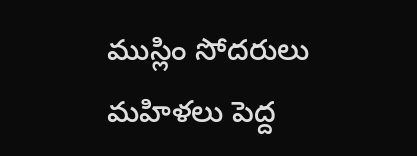ముస్లిం సోదరులు మహిళలు పెద్ద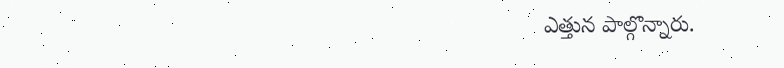ఎత్తున పాల్గొన్నారు.